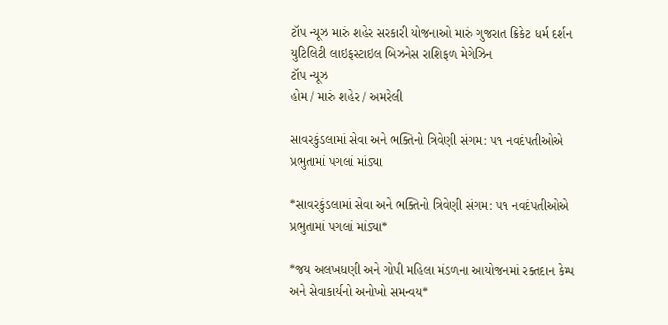ટૉપ ન્યૂઝ મારું શહેર સરકારી યોજનાઓ મારું ગુજરાત ક્રિકેટ ધર્મ દર્શન યુટિલિટી લાઇફસ્ટાઇલ બિઝનેસ રાશિફળ મેગેઝિન
ટૉપ ન્યૂઝ
હોમ / મારું શહેર / અમરેલી

સાવરકુંડલામાં સેવા અને ભક્તિનો ત્રિવેણી સંગમ: ૫૧ નવદંપતીઓએ પ્રભુતામાં પગલાં માંડ્યા

*સાવરકુંડલામાં સેવા અને ભક્તિનો ત્રિવેણી સંગમ: ૫૧ નવદંપતીઓએ પ્રભુતામાં પગલાં માંડ્યા*

*જય અલખધણી અને ગોપી મહિલા મંડળના આયોજનમાં રક્તદાન કેમ્પ અને સેવાકાર્યનો અનોખો સમન્વય*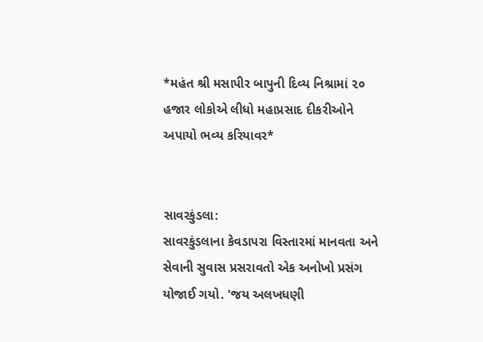*મહંત શ્રી મસાપીર બાપુની દિવ્ય નિશ્રામાં ૨૦ હજાર લોકોએ લીધો મહાપ્રસાદ દીકરીઓને અપાયો ભવ્ય કરિયાવર*


સાવરકુંડલા:
સાવરકુંડલાના કેવડાપરા વિસ્તારમાં માનવતા અને સેવાની સુવાસ પ્રસરાવતો એક અનોખો પ્રસંગ યોજાઈ ગયો. 'જય અલખધણી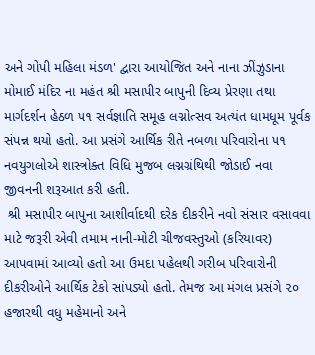અને ગોપી મહિલા મંડળ' દ્વારા આયોજિત અને નાના ઝીંઝુડાના મોમાઈ મંદિર ના મહંત શ્રી મસાપીર બાપુની દિવ્ય પ્રેરણા તથા માર્ગદર્શન હેઠળ ૫૧ સર્વજ્ઞાતિ સમૂહ લગ્નોત્સવ અત્યંત ધામધૂમ પૂર્વક સંપન્ન થયો હતો. આ પ્રસંગે આર્થિક રીતે નબળા પરિવારોના ૫૧ નવયુગલોએ શાસ્ત્રોક્ત વિધિ મુજબ લગ્નગ્રંથિથી જોડાઈ નવા જીવનની શરૂઆત કરી હતી.
 શ્રી મસાપીર બાપુના આશીર્વાદથી દરેક દીકરીને નવો સંસાર વસાવવા માટે જરૂરી એવી તમામ નાની-મોટી ચીજવસ્તુઓ (કરિયાવર) આપવામાં આવ્યો હતો આ ઉમદા પહેલથી ગરીબ પરિવારોની દીકરીઓને આર્થિક ટેકો સાંપડ્યો હતો. તેમજ આ મંગલ પ્રસંગે ૨૦ હજારથી વધુ મહેમાનો અને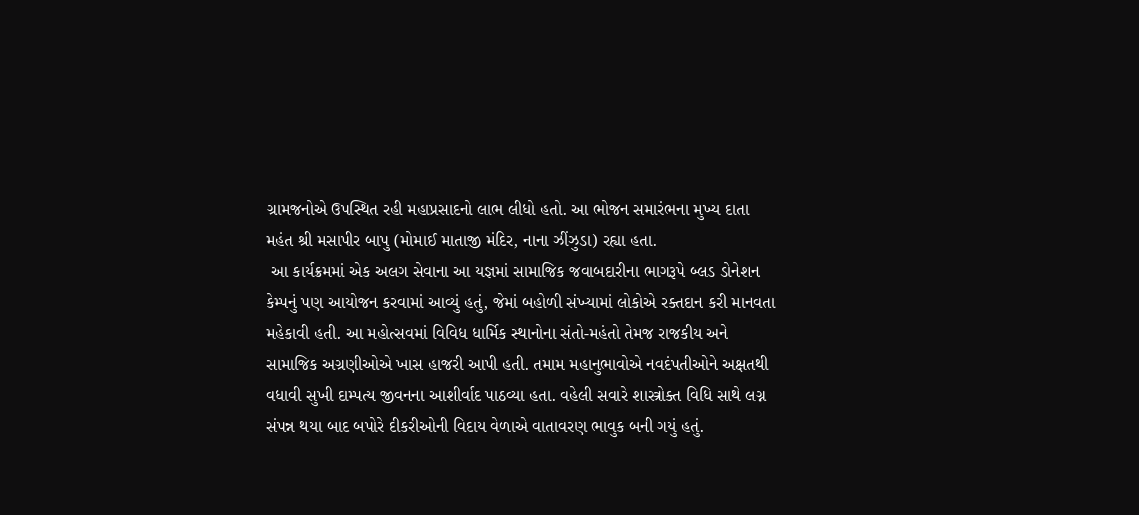ગ્રામજનોએ ઉપસ્થિત રહી મહાપ્રસાદનો લાભ લીધો હતો. આ ભોજન સમારંભના મુખ્ય દાતા મહંત શ્રી મસાપીર બાપુ (મોમાઈ માતાજી મંદિર, નાના ઝીંઝુડા) રહ્યા હતા.
 આ કાર્યક્રમમાં એક અલગ સેવાના આ યજ્ઞમાં સામાજિક જવાબદારીના ભાગરૂપે બ્લડ ડોનેશન કેમ્પનું પણ આયોજન કરવામાં આવ્યું હતું, જેમાં બહોળી સંખ્યામાં લોકોએ રક્તદાન કરી માનવતા મહેકાવી હતી. આ મહોત્સવમાં વિવિધ ધાર્મિક સ્થાનોના સંતો-મહંતો તેમજ રાજકીય અને સામાજિક અગ્રણીઓએ ખાસ હાજરી આપી હતી. તમામ મહાનુભાવોએ નવદંપતીઓને અક્ષતથી વધાવી સુખી દામ્પત્ય જીવનના આશીર્વાદ પાઠવ્યા હતા. વહેલી સવારે શાસ્ત્રોક્ત વિધિ સાથે લગ્ન સંપન્ન થયા બાદ બપોરે દીકરીઓની વિદાય વેળાએ વાતાવરણ ભાવુક બની ગયું હતું.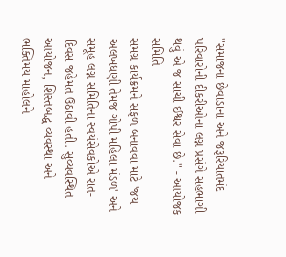"સમાજના છેવાડાના અને જરૂરિયાતમંદ પરિવારોની દીકરીઓના લગ્ન પ્રસંગે સહભાગી થવું એ જ સાચી ઈશ્વર સેવા છે." - આયોજક સમિતિ
સમગ્ર કાર્યક્રમને સફળ બનાવવા માટે 'જય અલખધણી તેમજ ગોપી મહિલા મંડળ' અને સમૂહ લગ્ન સમિતિના સ્વયંસેવકોએ રાત-દિવસ જહેમત ઉઠાવી હતી. સુવ્યવસ્થિત આયોજન, શિસ્તબદ્ધ વ્યવસ્થા અને ભક્તિમય માહોલને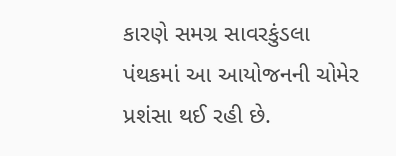કારણે સમગ્ર સાવરકુંડલા પંથકમાં આ આયોજનની ચોમેર પ્રશંસા થઈ રહી છે.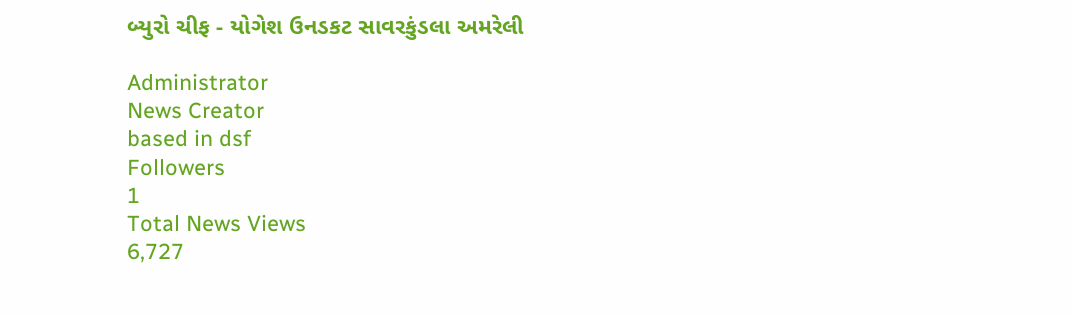બ્યુરો ચીફ - યોગેશ ઉનડકટ સાવરકુંડલા અમરેલી

Administrator
News Creator
based in dsf
Followers
1
Total News Views
6,727